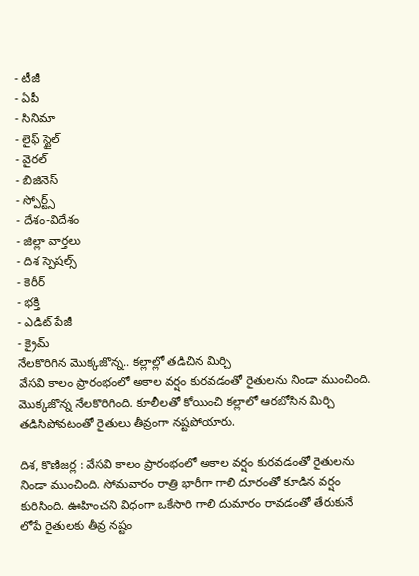- టీజీ
- ఏపీ
- సినిమా
- లైఫ్ స్టైల్
- వైరల్
- బిజినెస్
- స్పోర్ట్స్
- దేశం-విదేశం
- జిల్లా వార్తలు
- దిశ స్పెషల్స్
- కెరీర్
- భక్తి
- ఎడిట్ పేజీ
- క్రైమ్
నేలకొరిగిన మొక్కజొన్న.. కల్లాల్లో తడిచిన మిర్చి
వేసవి కాలం ప్రారంభంలో అకాల వర్షం కురవడంతో రైతులను నిండా ముంచింది. మొక్కజొన్న నేలకొరిగింది. కూలీలతో కోయించి కల్లాలో ఆరబోసిన మిర్చి తడిసిపోవటంతో రైతులు తీవ్రంగా నష్టపోయారు.

దిశ, కొణిజర్ల : వేసవి కాలం ప్రారంభంలో అకాల వర్షం కురవడంతో రైతులను నిండా ముంచింది. సోమవారం రాత్రి భారీగా గాలి దూరంతో కూడిన వర్షం కురిసింది. ఊహించని విధంగా ఒకేసారి గాలి దుమారం రావడంతో తేరుకునే లోపే రైతులకు తీవ్ర నష్టం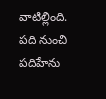వాటిల్లింది. పది నుంచి పదిహేను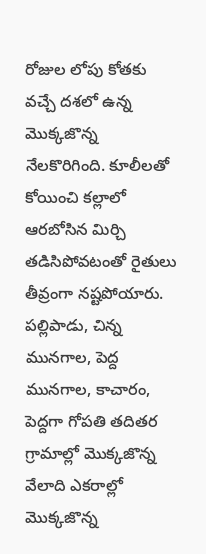రోజుల లోపు కోతకు వచ్చే దశలో ఉన్న మొక్కజొన్న నేలకొరిగింది. కూలీలతో కోయించి కల్లాలో ఆరబోసిన మిర్చి తడిసిపోవటంతో రైతులు తీవ్రంగా నష్టపోయారు. పల్లిపాడు, చిన్న మునగాల, పెద్ద మునగాల, కాచారం, పెద్దగా గోపతి తదితర గ్రామాల్లో మొక్కజొన్న వేలాది ఎకరాల్లో మొక్కజొన్న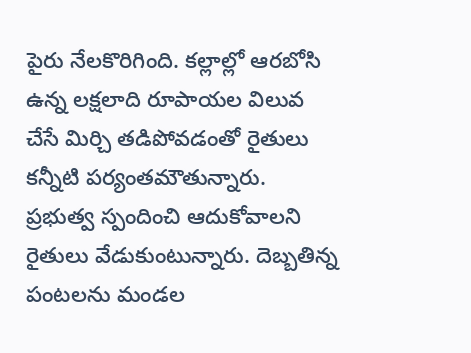పైరు నేలకొరిగింది. కల్లాల్లో ఆరబోసి ఉన్న లక్షలాది రూపాయల విలువ చేసే మిర్చి తడిపోవడంతో రైతులు కన్నీటి పర్యంతమౌతున్నారు. ప్రభుత్వ స్పందించి ఆదుకోవాలని రైతులు వేడుకుంటున్నారు. దెబ్బతిన్న పంటలను మండల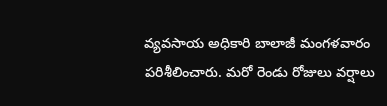వ్యవసాయ అధికారి బాలాజీ మంగళవారం పరిశీలించారు. మరో రెండు రోజులు వర్షాలు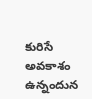కురిసే అవకాశం ఉన్నందున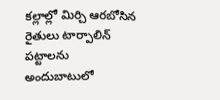కల్లాల్లో మిర్చి ఆరబోసిన రైతులు టార్పాలిన్ పట్టాలను అందుబాటులో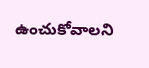ఉంచుకోవాలని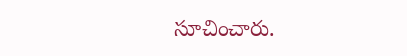సూచించారు.